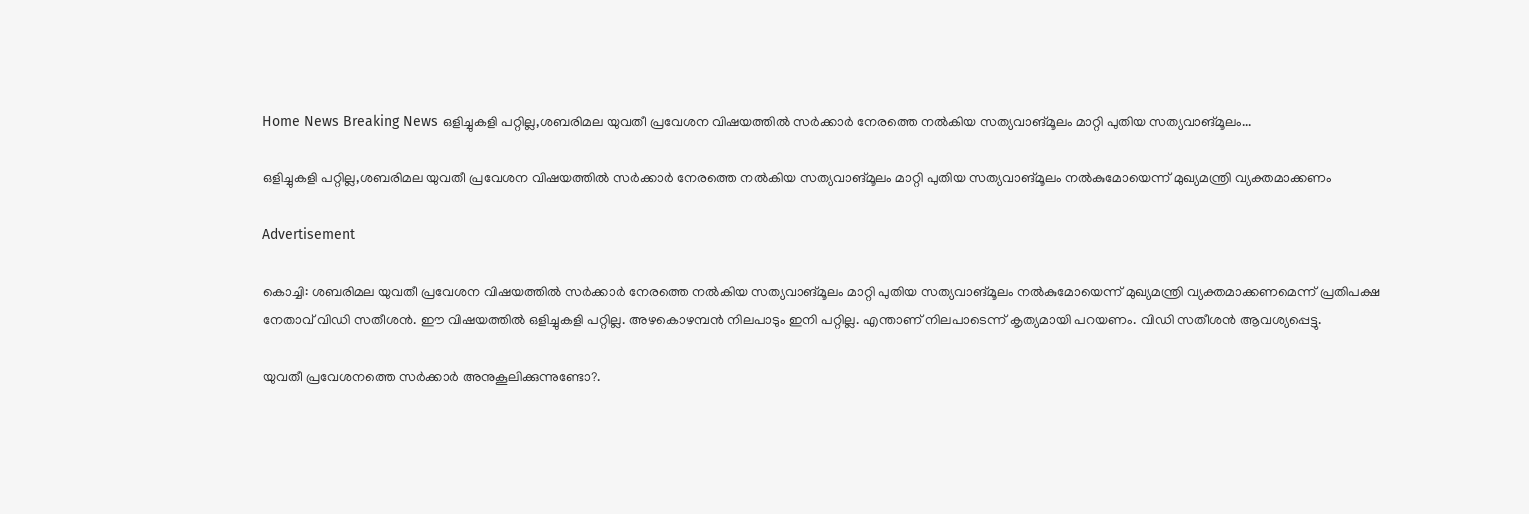Home News Breaking News ഒളിച്ചുകളി പറ്റില്ല,ശബരിമല യുവതീ പ്രവേശന വിഷയത്തില്‍ സര്‍ക്കാര്‍ നേരത്തെ നല്‍കിയ സത്യവാങ്മൂലം മാറ്റി പുതിയ സത്യവാങ്മൂലം...

ഒളിച്ചുകളി പറ്റില്ല,ശബരിമല യുവതീ പ്രവേശന വിഷയത്തില്‍ സര്‍ക്കാര്‍ നേരത്തെ നല്‍കിയ സത്യവാങ്മൂലം മാറ്റി പുതിയ സത്യവാങ്മൂലം നല്‍കുമോയെന്ന് മുഖ്യമന്ത്രി വ്യക്തമാക്കണം

Advertisement

കൊച്ചി: ശബരിമല യുവതീ പ്രവേശന വിഷയത്തില്‍ സര്‍ക്കാര്‍ നേരത്തെ നല്‍കിയ സത്യവാങ്മൂലം മാറ്റി പുതിയ സത്യവാങ്മൂലം നല്‍കുമോയെന്ന് മുഖ്യമന്ത്രി വ്യക്തമാക്കണമെന്ന് പ്രതിപക്ഷ നേതാവ് വിഡി സതീശന്‍. ഈ വിഷയത്തില്‍ ഒളിച്ചുകളി പറ്റില്ല. അഴകൊഴമ്പന്‍ നിലപാടും ഇനി പറ്റില്ല. എന്താണ് നിലപാടെന്ന് കൃത്യമായി പറയണം. വിഡി സതീശന്‍ ആവശ്യപ്പെട്ടു.

യുവതീ പ്രവേശനത്തെ സര്‍ക്കാര്‍ അനുകൂലിക്കുന്നുണ്ടോ?.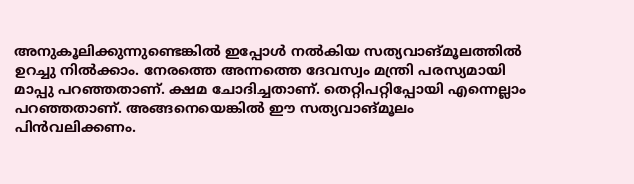അനുകൂലിക്കുന്നുണ്ടെങ്കില്‍ ഇപ്പോള്‍ നല്‍കിയ സത്യവാങ്മൂലത്തില്‍ ഉറച്ചു നില്‍ക്കാം. നേരത്തെ അന്നത്തെ ദേവസ്വം മന്ത്രി പരസ്യമായി മാപ്പു പറഞ്ഞതാണ്. ക്ഷമ ചോദിച്ചതാണ്. തെറ്റിപറ്റിപ്പോയി എന്നെല്ലാം പറഞ്ഞതാണ്. അങ്ങനെയെങ്കില്‍ ഈ സത്യവാങ്മൂലം പിന്‍വലിക്കണം.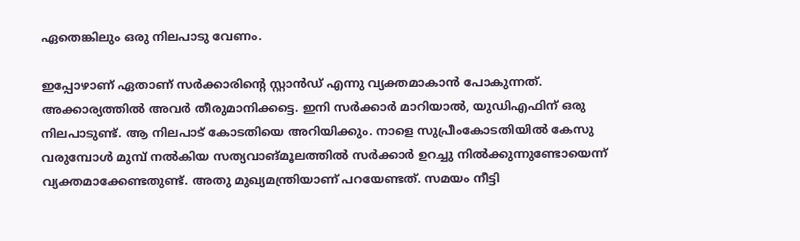ഏതെങ്കിലും ഒരു നിലപാടു വേണം.

ഇപ്പോഴാണ് ഏതാണ് സര്‍ക്കാരിന്റെ സ്റ്റാന്‍ഡ് എന്നു വ്യക്തമാകാന്‍ പോകുന്നത്. അക്കാര്യത്തില്‍ അവര്‍ തീരുമാനിക്കട്ടെ. ഇനി സര്‍ക്കാര്‍ മാറിയാല്‍, യുഡിഎഫിന് ഒരു നിലപാടുണ്ട്. ആ നിലപാട് കോടതിയെ അറിയിക്കും. നാളെ സുപ്രീംകോടതിയില്‍ കേസു വരുമ്പോള്‍ മുമ്പ് നല്‍കിയ സത്യവാങ്മൂലത്തില്‍ സര്‍ക്കാര്‍ ഉറച്ചു നില്‍ക്കുന്നുണ്ടോയെന്ന് വ്യക്തമാക്കേണ്ടതുണ്ട്. അതു മുഖ്യമന്ത്രിയാണ് പറയേണ്ടത്. സമയം നീട്ടി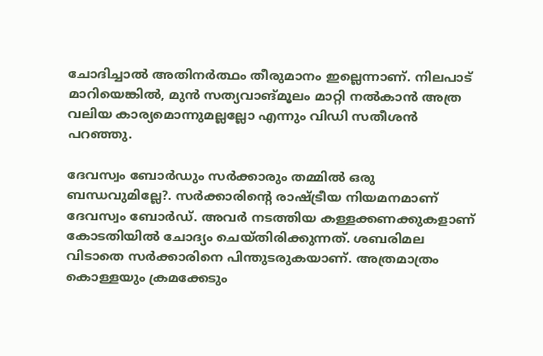ചോദിച്ചാല്‍ അതിനര്‍ത്ഥം തീരുമാനം ഇല്ലെന്നാണ്. നിലപാട് മാറിയെങ്കില്‍, മുന്‍ സത്യവാങ്മൂലം മാറ്റി നല്‍കാന്‍ അത്ര വലിയ കാര്യമൊന്നുമല്ലല്ലോ എന്നും വിഡി സതീശന്‍ പറഞ്ഞു.

ദേവസ്വം ബോര്‍ഡും സര്‍ക്കാരും തമ്മില്‍ ഒരു ബന്ധവുമില്ലേ?. സര്‍ക്കാരിന്റെ രാഷ്ട്രീയ നിയമനമാണ് ദേവസ്വം ബോര്‍ഡ്. അവര്‍ നടത്തിയ കള്ളക്കണക്കുകളാണ് കോടതിയില്‍ ചോദ്യം ചെയ്തിരിക്കുന്നത്. ശബരിമല വിടാതെ സര്‍ക്കാരിനെ പിന്തുടരുകയാണ്. അത്രമാത്രം കൊള്ളയും ക്രമക്കേടും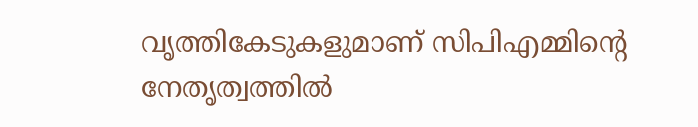വൃത്തികേടുകളുമാണ് സിപിഎമ്മിന്റെ നേതൃത്വത്തില്‍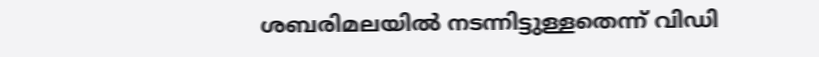ശബരിമലയില്‍ നടന്നിട്ടുള്ളതെന്ന് വിഡി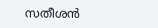സതീശന്‍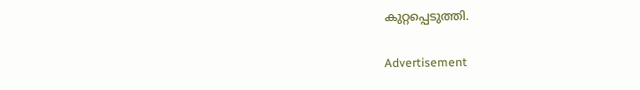കുറ്റപ്പെടുത്തി.

Advertisement